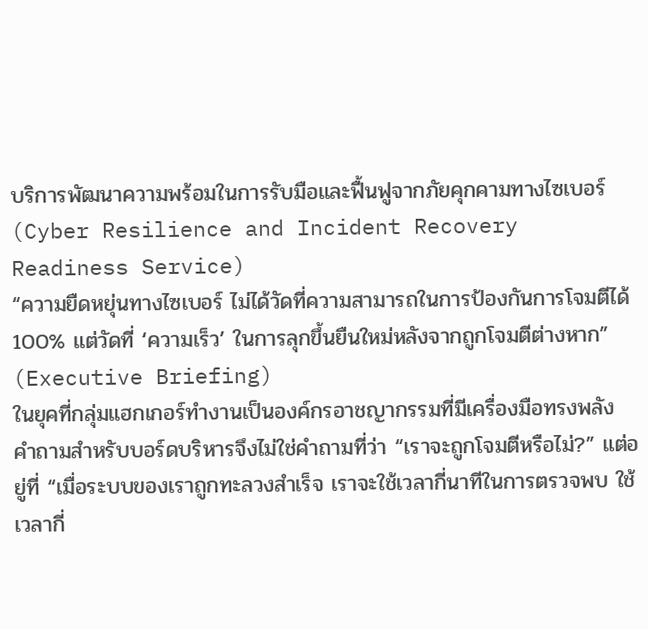บริการพัฒนาความพร้อมในการรับมือและฟื้นฟูจากภัยคุกคามทางไซเบอร์
(Cyber Resilience and Incident Recovery Readiness Service)
“ความยืดหยุ่นทางไซเบอร์ ไม่ได้วัดที่ความสามารถในการป้องกันการโจมตีได้ 100% แต่วัดที่ ‘ความเร็ว’ ในการลุกขึ้นยืนใหม่หลังจากถูกโจมตีต่างหาก” (Executive Briefing)
ในยุคที่กลุ่มแฮกเกอร์ทำงานเป็นองค์กรอาชญากรรมที่มีเครื่องมือทรงพลัง คำถามสำหรับบอร์ดบริหารจึงไม่ใช่คำถามที่ว่า “เราจะถูกโจมตีหรือไม่?” แต่อยู่ที่ “เมื่อระบบของเราถูกทะลวงสำเร็จ เราจะใช้เวลากี่นาทีในการตรวจพบ ใช้เวลากี่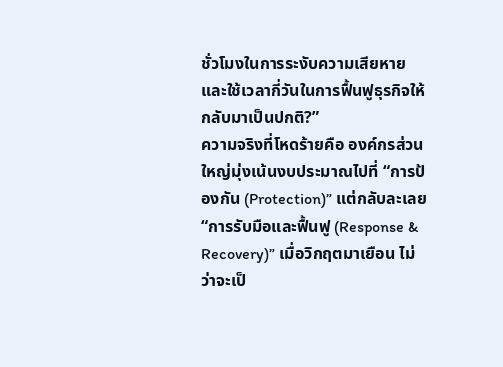ชั่วโมงในการระงับความเสียหาย และใช้เวลากี่วันในการฟื้นฟูธุรกิจให้กลับมาเป็นปกติ?”
ความจริงที่โหดร้ายคือ องค์กรส่วนใหญ่มุ่งเน้นงบประมาณไปที่ “การป้องกัน (Protection)” แต่กลับละเลย “การรับมือและฟื้นฟู (Response & Recovery)” เมื่อวิกฤตมาเยือน ไม่ว่าจะเป็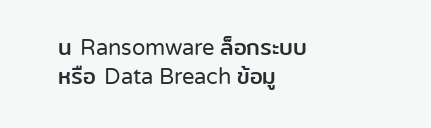น Ransomware ล็อกระบบ หรือ Data Breach ข้อมู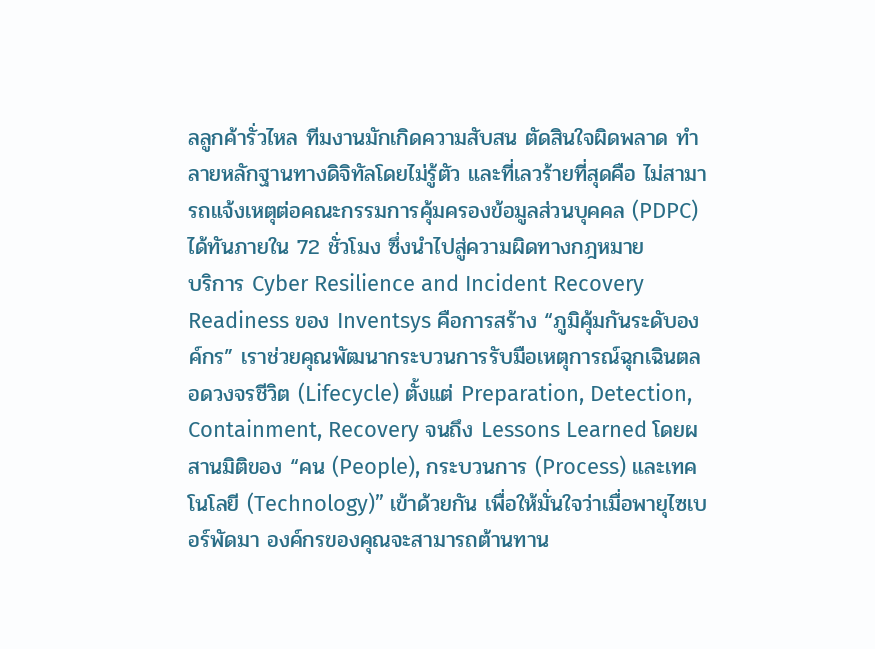ลลูกค้ารั่วไหล ทีมงานมักเกิดความสับสน ตัดสินใจผิดพลาด ทำลายหลักฐานทางดิจิทัลโดยไม่รู้ตัว และที่เลวร้ายที่สุดคือ ไม่สามารถแจ้งเหตุต่อคณะกรรมการคุ้มครองข้อมูลส่วนบุคคล (PDPC) ได้ทันภายใน 72 ชั่วโมง ซึ่งนำไปสู่ความผิดทางกฎหมาย
บริการ Cyber Resilience and Incident Recovery Readiness ของ Inventsys คือการสร้าง “ภูมิคุ้มกันระดับองค์กร” เราช่วยคุณพัฒนากระบวนการรับมือเหตุการณ์ฉุกเฉินตลอดวงจรชีวิต (Lifecycle) ตั้งแต่ Preparation, Detection, Containment, Recovery จนถึง Lessons Learned โดยผสานมิติของ “คน (People), กระบวนการ (Process) และเทคโนโลยี (Technology)” เข้าด้วยกัน เพื่อให้มั่นใจว่าเมื่อพายุไซเบอร์พัดมา องค์กรของคุณจะสามารถต้านทาน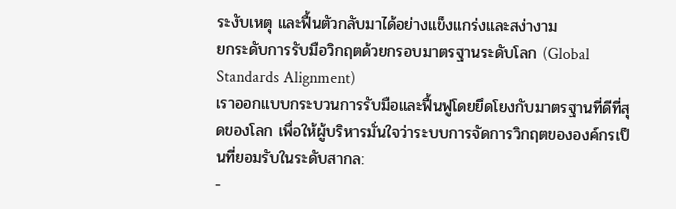ระงับเหตุ และฟื้นตัวกลับมาได้อย่างแข็งแกร่งและสง่างาม
ยกระดับการรับมือวิกฤตด้วยกรอบมาตรฐานระดับโลก (Global Standards Alignment)
เราออกแบบกระบวนการรับมือและฟื้นฟูโดยยึดโยงกับมาตรฐานที่ดีที่สุดของโลก เพื่อให้ผู้บริหารมั่นใจว่าระบบการจัดการวิกฤตขององค์กรเป็นที่ยอมรับในระดับสากล:
-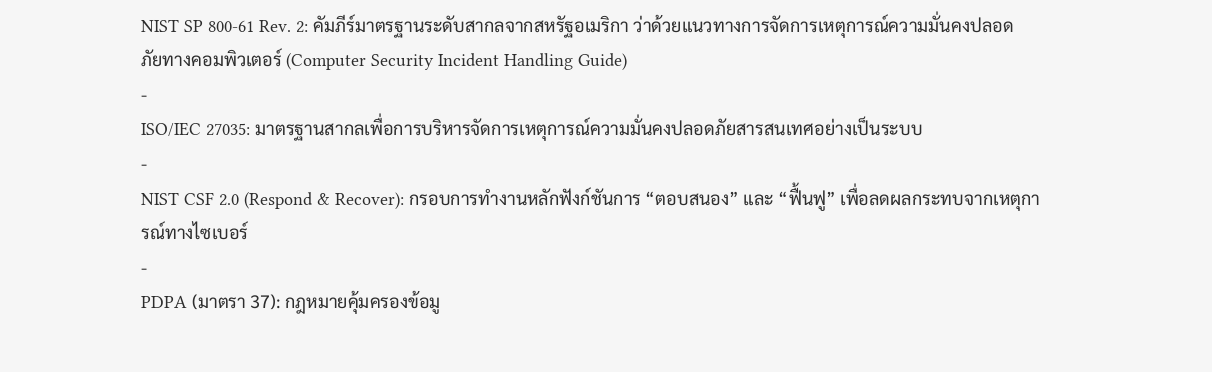NIST SP 800-61 Rev. 2: คัมภีร์มาตรฐานระดับสากลจากสหรัฐอเมริกา ว่าด้วยแนวทางการจัดการเหตุการณ์ความมั่นคงปลอดภัยทางคอมพิวเตอร์ (Computer Security Incident Handling Guide)
-
ISO/IEC 27035: มาตรฐานสากลเพื่อการบริหารจัดการเหตุการณ์ความมั่นคงปลอดภัยสารสนเทศอย่างเป็นระบบ
-
NIST CSF 2.0 (Respond & Recover): กรอบการทำงานหลักฟังก์ชันการ “ตอบสนอง” และ “ฟื้นฟู” เพื่อลดผลกระทบจากเหตุการณ์ทางไซเบอร์
-
PDPA (มาตรา 37): กฎหมายคุ้มครองข้อมู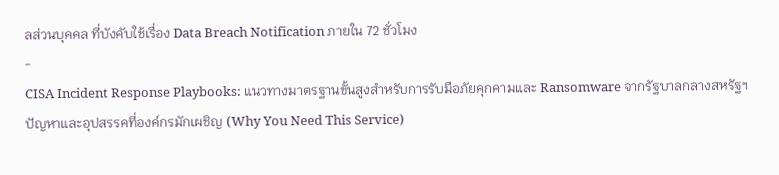ลส่วนบุคคล ที่บังคับใช้เรื่อง Data Breach Notification ภายใน 72 ชั่วโมง
-
CISA Incident Response Playbooks: แนวทางมาตรฐานขั้นสูงสำหรับการรับมือภัยคุกคามและ Ransomware จากรัฐบาลกลางสหรัฐฯ
ปัญหาและอุปสรรคที่องค์กรมักเผชิญ (Why You Need This Service)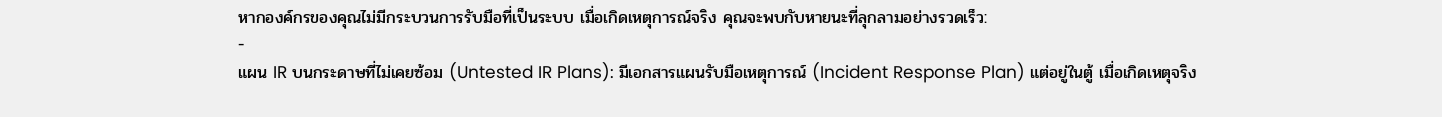หากองค์กรของคุณไม่มีกระบวนการรับมือที่เป็นระบบ เมื่อเกิดเหตุการณ์จริง คุณจะพบกับหายนะที่ลุกลามอย่างรวดเร็ว:
-
แผน IR บนกระดาษที่ไม่เคยซ้อม (Untested IR Plans): มีเอกสารแผนรับมือเหตุการณ์ (Incident Response Plan) แต่อยู่ในตู้ เมื่อเกิดเหตุจริง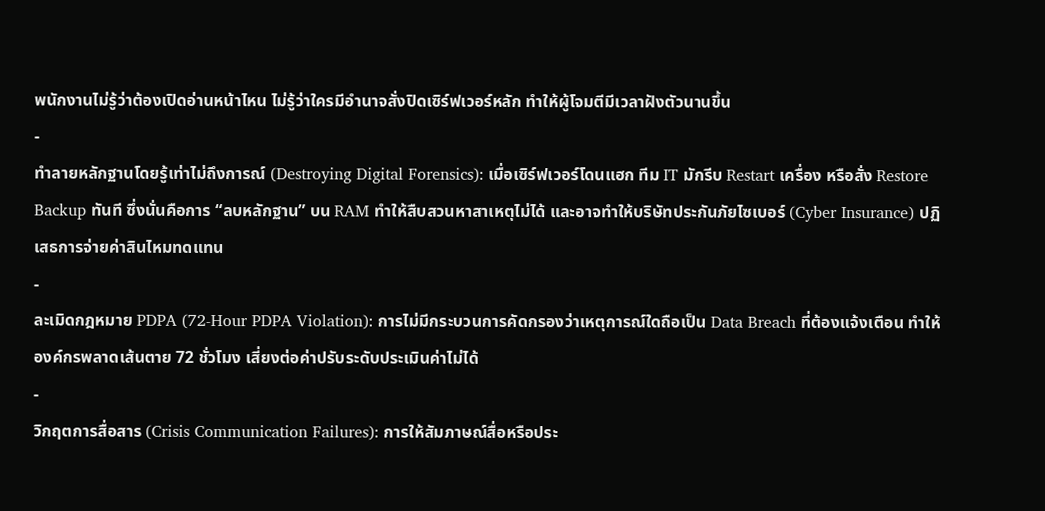พนักงานไม่รู้ว่าต้องเปิดอ่านหน้าไหน ไม่รู้ว่าใครมีอำนาจสั่งปิดเซิร์ฟเวอร์หลัก ทำให้ผู้โจมตีมีเวลาฝังตัวนานขึ้น
-
ทำลายหลักฐานโดยรู้เท่าไม่ถึงการณ์ (Destroying Digital Forensics): เมื่อเซิร์ฟเวอร์โดนแฮก ทีม IT มักรีบ Restart เครื่อง หรือสั่ง Restore Backup ทันที ซึ่งนั่นคือการ “ลบหลักฐาน” บน RAM ทำให้สืบสวนหาสาเหตุไม่ได้ และอาจทำให้บริษัทประกันภัยไซเบอร์ (Cyber Insurance) ปฏิเสธการจ่ายค่าสินไหมทดแทน
-
ละเมิดกฎหมาย PDPA (72-Hour PDPA Violation): การไม่มีกระบวนการคัดกรองว่าเหตุการณ์ใดถือเป็น Data Breach ที่ต้องแจ้งเตือน ทำให้องค์กรพลาดเส้นตาย 72 ชั่วโมง เสี่ยงต่อค่าปรับระดับประเมินค่าไม่ได้
-
วิกฤตการสื่อสาร (Crisis Communication Failures): การให้สัมภาษณ์สื่อหรือประ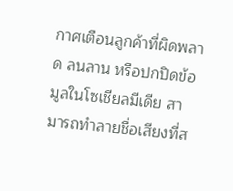กาศเตือนลูกค้าที่ผิดพลาด ลนลาน หรือปกปิดข้อมูลในโซเชียลมีเดีย สามารถทำลายชื่อเสียงที่ส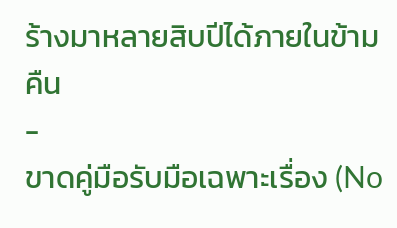ร้างมาหลายสิบปีได้ภายในข้ามคืน
-
ขาดคู่มือรับมือเฉพาะเรื่อง (No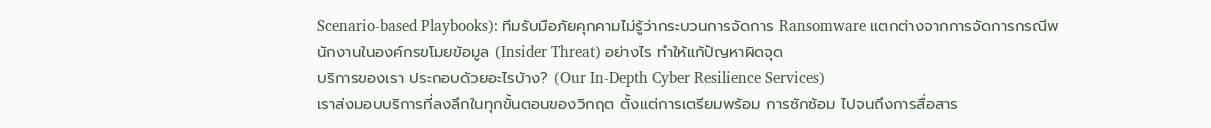Scenario-based Playbooks): ทีมรับมือภัยคุกคามไม่รู้ว่ากระบวนการจัดการ Ransomware แตกต่างจากการจัดการกรณีพนักงานในองค์กรขโมยข้อมูล (Insider Threat) อย่างไร ทำให้แก้ปัญหาผิดจุด
บริการของเรา ประกอบด้วยอะไรบ้าง? (Our In-Depth Cyber Resilience Services)
เราส่งมอบบริการที่ลงลึกในทุกขั้นตอนของวิกฤต ตั้งแต่การเตรียมพร้อม การซักซ้อม ไปจนถึงการสื่อสาร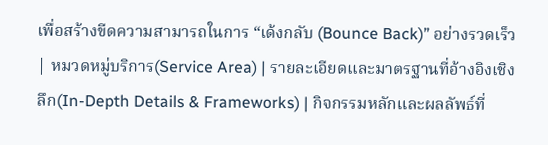เพื่อสร้างขีดความสามารถในการ “เด้งกลับ (Bounce Back)” อย่างรวดเร็ว
| หมวดหมู่บริการ(Service Area) | รายละเอียดและมาตรฐานที่อ้างอิงเชิงลึก(In-Depth Details & Frameworks) | กิจกรรมหลักและผลลัพธ์ที่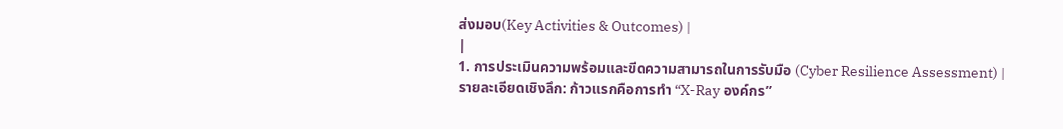ส่งมอบ(Key Activities & Outcomes) |
|
1. การประเมินความพร้อมและขีดความสามารถในการรับมือ (Cyber Resilience Assessment) |
รายละเอียดเชิงลึก: ก้าวแรกคือการทำ “X-Ray องค์กร”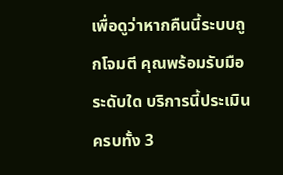เพื่อดูว่าหากคืนนี้ระบบถูกโจมตี คุณพร้อมรับมือระดับใด บริการนี้ประเมินครบทั้ง 3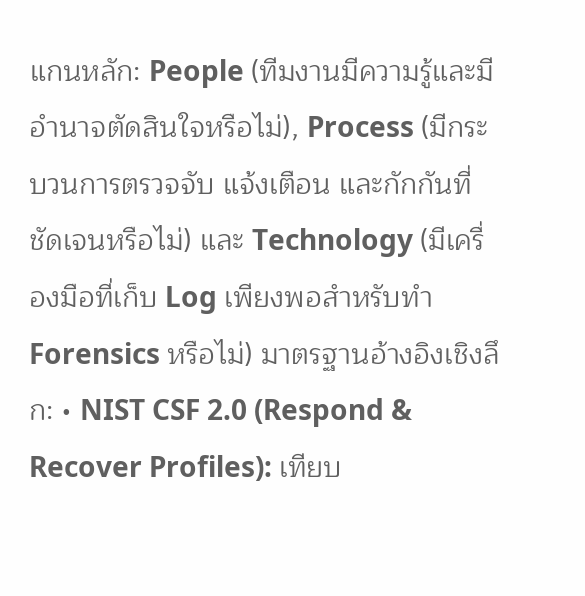แกนหลัก: People (ทีมงานมีความรู้และมีอำนาจตัดสินใจหรือไม่), Process (มีกระบวนการตรวจจับ แจ้งเตือน และกักกันที่ชัดเจนหรือไม่) และ Technology (มีเครื่องมือที่เก็บ Log เพียงพอสำหรับทำ Forensics หรือไม่) มาตรฐานอ้างอิงเชิงลึก: • NIST CSF 2.0 (Respond & Recover Profiles): เทียบ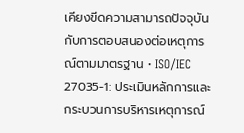เคียงขีดความสามารถปัจจุบันกับการตอบสนองต่อเหตุการณ์ตามมาตรฐาน • ISO/IEC 27035-1: ประเมินหลักการและกระบวนการบริหารเหตุการณ์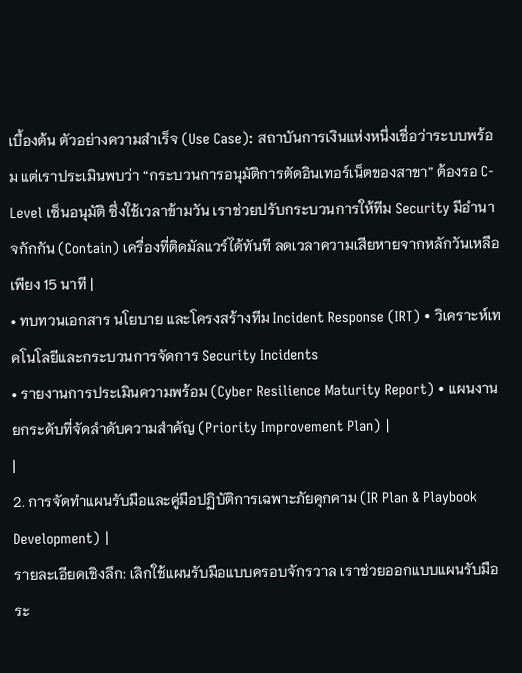เบื้องต้น ตัวอย่างความสำเร็จ (Use Case): สถาบันการเงินแห่งหนึ่งเชื่อว่าระบบพร้อม แต่เราประเมินพบว่า “กระบวนการอนุมัติการตัดอินเทอร์เน็ตของสาขา” ต้องรอ C-Level เซ็นอนุมัติ ซึ่งใช้เวลาข้ามวัน เราช่วยปรับกระบวนการให้ทีม Security มีอำนาจกักกัน (Contain) เครื่องที่ติดมัลแวร์ได้ทันที ลดเวลาความเสียหายจากหลักวันเหลือเพียง 15 นาที |
• ทบทวนเอกสาร นโยบาย และโครงสร้างทีม Incident Response (IRT) • วิเคราะห์เทคโนโลยีและกระบวนการจัดการ Security Incidents
• รายงานการประเมินความพร้อม (Cyber Resilience Maturity Report) • แผนงานยกระดับที่จัดลำดับความสำคัญ (Priority Improvement Plan) |
|
2. การจัดทำแผนรับมือและคู่มือปฏิบัติการเฉพาะภัยคุกคาม (IR Plan & Playbook Development) |
รายละเอียดเชิงลึก: เลิกใช้แผนรับมือแบบครอบจักรวาล เราช่วยออกแบบแผนรับมือระ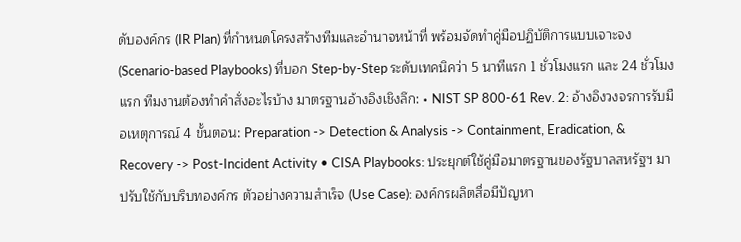ดับองค์กร (IR Plan) ที่กำหนดโครงสร้างทีมและอำนาจหน้าที่ พร้อมจัดทำคู่มือปฏิบัติการแบบเจาะจง (Scenario-based Playbooks) ที่บอก Step-by-Step ระดับเทคนิคว่า 5 นาทีแรก 1 ชั่วโมงแรก และ 24 ชั่วโมงแรก ทีมงานต้องทำคำสั่งอะไรบ้าง มาตรฐานอ้างอิงเชิงลึก: • NIST SP 800-61 Rev. 2: อ้างอิงวงจรการรับมือเหตุการณ์ 4 ขั้นตอน: Preparation -> Detection & Analysis -> Containment, Eradication, & Recovery -> Post-Incident Activity • CISA Playbooks: ประยุกต์ใช้คู่มือมาตรฐานของรัฐบาลสหรัฐฯ มาปรับใช้กับบริบทองค์กร ตัวอย่างความสำเร็จ (Use Case): องค์กรผลิตสื่อมีปัญหา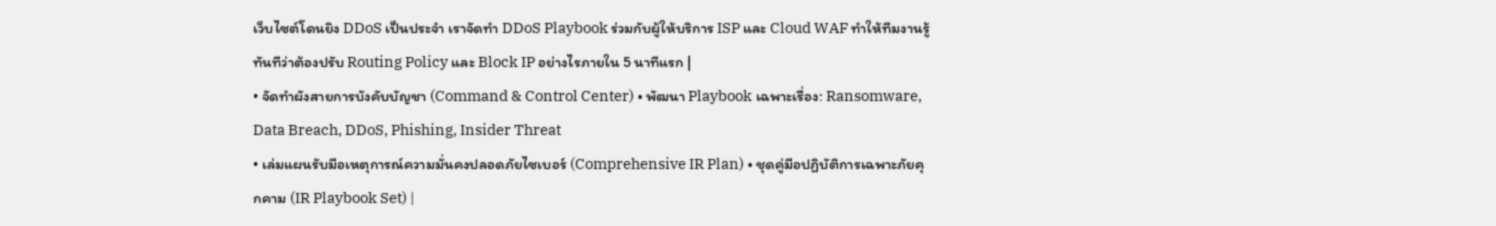เว็บไซต์โดนยิง DDoS เป็นประจำ เราจัดทำ DDoS Playbook ร่วมกับผู้ให้บริการ ISP และ Cloud WAF ทำให้ทีมงานรู้ทันทีว่าต้องปรับ Routing Policy และ Block IP อย่างไรภายใน 5 นาทีแรก |
• จัดทำผังสายการบังคับบัญชา (Command & Control Center) • พัฒนา Playbook เฉพาะเรื่อง: Ransomware, Data Breach, DDoS, Phishing, Insider Threat
• เล่มแผนรับมือเหตุการณ์ความมั่นคงปลอดภัยไซเบอร์ (Comprehensive IR Plan) • ชุดคู่มือปฏิบัติการเฉพาะภัยคุกคาม (IR Playbook Set) |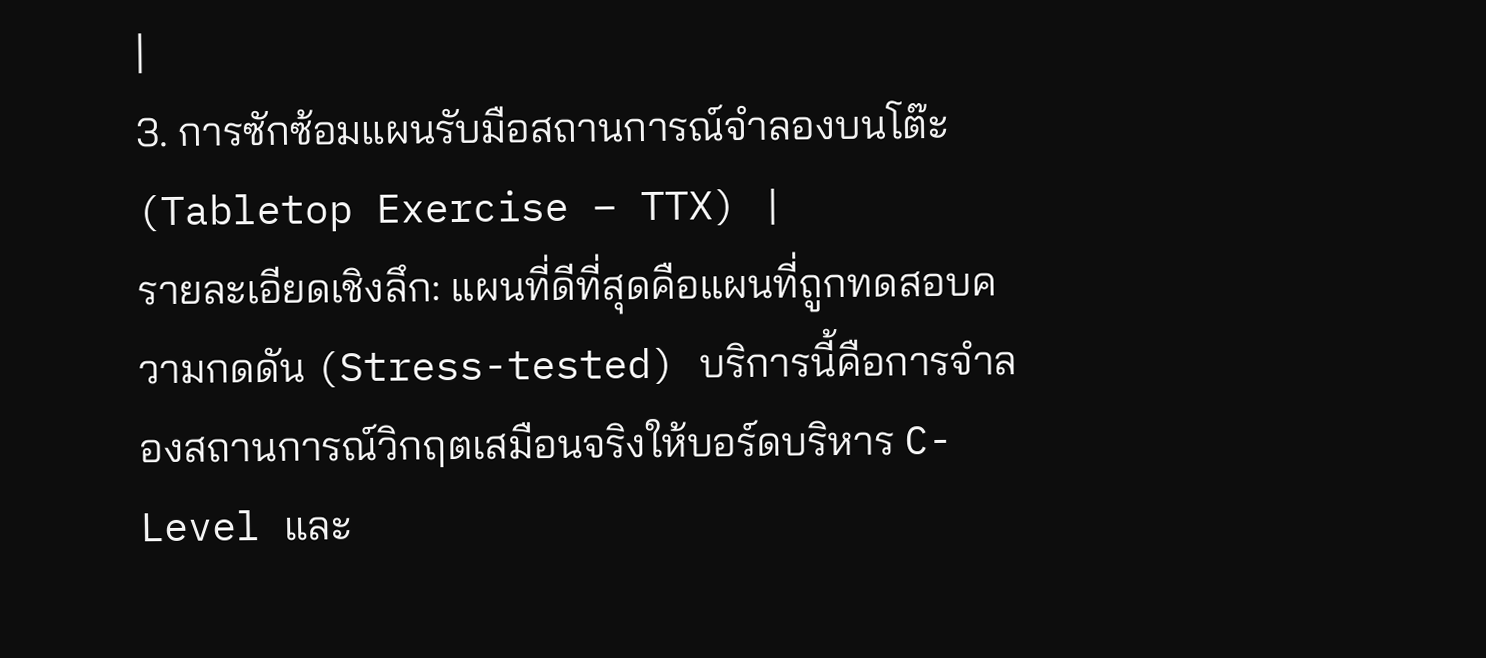|
3. การซักซ้อมแผนรับมือสถานการณ์จำลองบนโต๊ะ (Tabletop Exercise – TTX) |
รายละเอียดเชิงลึก: แผนที่ดีที่สุดคือแผนที่ถูกทดสอบความกดดัน (Stress-tested) บริการนี้คือการจำลองสถานการณ์วิกฤตเสมือนจริงให้บอร์ดบริหาร C-Level และ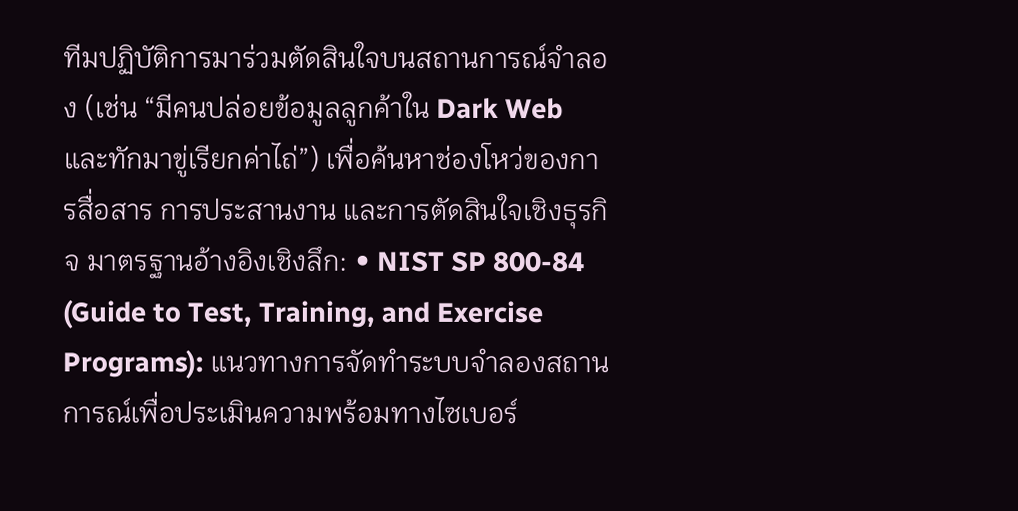ทีมปฏิบัติการมาร่วมตัดสินใจบนสถานการณ์จำลอง (เช่น “มีคนปล่อยข้อมูลลูกค้าใน Dark Web และทักมาขู่เรียกค่าไถ่”) เพื่อค้นหาช่องโหว่ของการสื่อสาร การประสานงาน และการตัดสินใจเชิงธุรกิจ มาตรฐานอ้างอิงเชิงลึก: • NIST SP 800-84 (Guide to Test, Training, and Exercise Programs): แนวทางการจัดทำระบบจำลองสถานการณ์เพื่อประเมินความพร้อมทางไซเบอร์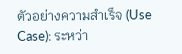ตัวอย่างความสำเร็จ (Use Case): ระหว่า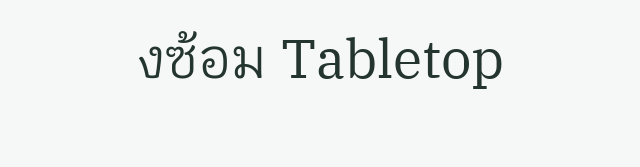งซ้อม Tabletop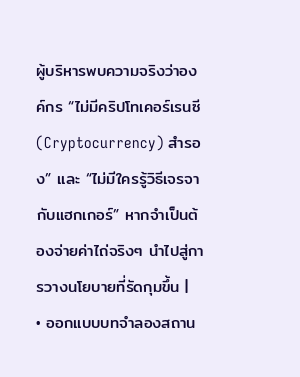ผู้บริหารพบความจริงว่าองค์กร “ไม่มีคริปโทเคอร์เรนซี (Cryptocurrency) สำรอง” และ “ไม่มีใครรู้วิธีเจรจากับแฮกเกอร์” หากจำเป็นต้องจ่ายค่าไถ่จริงๆ นำไปสู่การวางนโยบายที่รัดกุมขึ้น |
• ออกแบบบทจำลองสถาน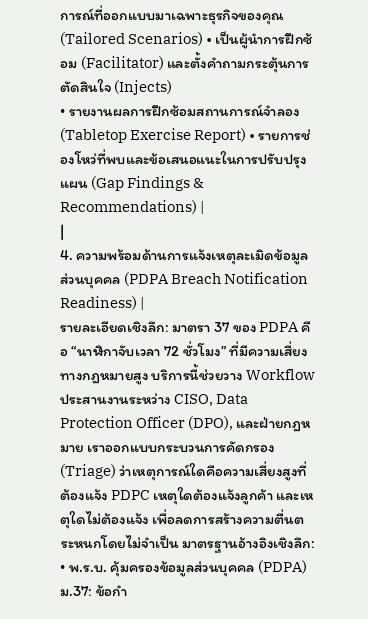การณ์ที่ออกแบบมาเฉพาะธุรกิจของคุณ (Tailored Scenarios) • เป็นผู้นำการฝึกซ้อม (Facilitator) และตั้งคำถามกระตุ้นการตัดสินใจ (Injects)
• รายงานผลการฝึกซ้อมสถานการณ์จำลอง (Tabletop Exercise Report) • รายการช่องโหว่ที่พบและข้อเสนอแนะในการปรับปรุงแผน (Gap Findings & Recommendations) |
|
4. ความพร้อมด้านการแจ้งเหตุละเมิดข้อมูลส่วนบุคคล (PDPA Breach Notification Readiness) |
รายละเอียดเชิงลึก: มาตรา 37 ของ PDPA คือ “นาฬิกาจับเวลา 72 ชั่วโมง” ที่มีความเสี่ยงทางกฎหมายสูง บริการนี้ช่วยวาง Workflow ประสานงานระหว่าง CISO, Data Protection Officer (DPO), และฝ่ายกฎหมาย เราออกแบบกระบวนการคัดกรอง (Triage) ว่าเหตุการณ์ใดคือความเสี่ยงสูงที่ต้องแจ้ง PDPC เหตุใดต้องแจ้งลูกค้า และเหตุใดไม่ต้องแจ้ง เพื่อลดการสร้างความตื่นตระหนกโดยไม่จำเป็น มาตรฐานอ้างอิงเชิงลึก: • พ.ร.บ. คุ้มครองข้อมูลส่วนบุคคล (PDPA) ม.37: ข้อกำ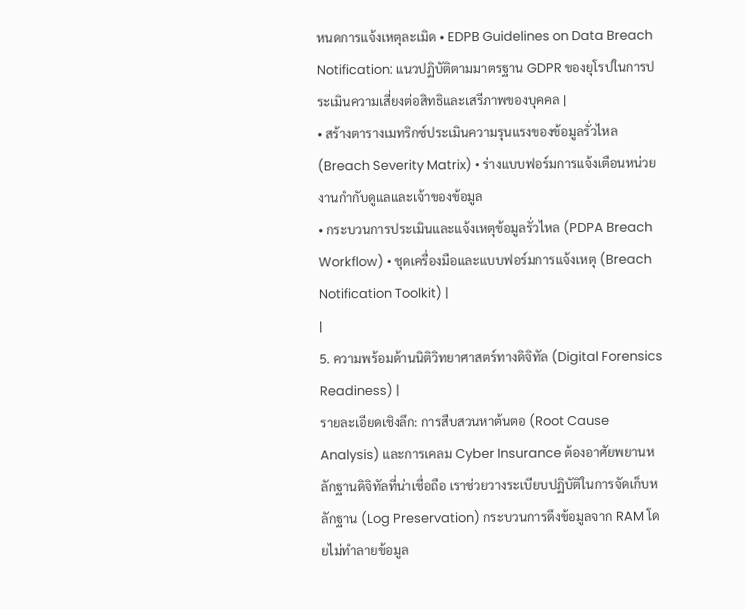หนดการแจ้งเหตุละเมิด • EDPB Guidelines on Data Breach Notification: แนวปฏิบัติตามมาตรฐาน GDPR ของยุโรปในการประเมินความเสี่ยงต่อสิทธิและเสรีภาพของบุคคล |
• สร้างตารางเมทริกซ์ประเมินความรุนแรงของข้อมูลรั่วไหล (Breach Severity Matrix) • ร่างแบบฟอร์มการแจ้งเตือนหน่วยงานกำกับดูแลและเจ้าของข้อมูล
• กระบวนการประเมินและแจ้งเหตุข้อมูลรั่วไหล (PDPA Breach Workflow) • ชุดเครื่องมือและแบบฟอร์มการแจ้งเหตุ (Breach Notification Toolkit) |
|
5. ความพร้อมด้านนิติวิทยาศาสตร์ทางดิจิทัล (Digital Forensics Readiness) |
รายละเอียดเชิงลึก: การสืบสวนหาต้นตอ (Root Cause Analysis) และการเคลม Cyber Insurance ต้องอาศัยพยานหลักฐานดิจิทัลที่น่าเชื่อถือ เราช่วยวางระเบียบปฏิบัติในการจัดเก็บหลักฐาน (Log Preservation) กระบวนการดึงข้อมูลจาก RAM โดยไม่ทำลายข้อมูล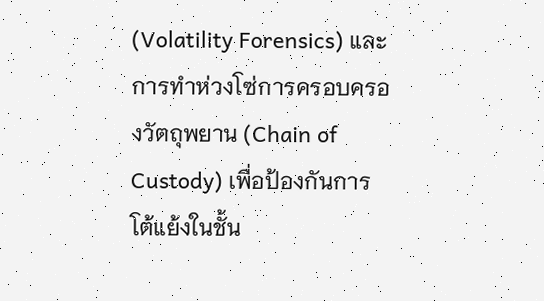(Volatility Forensics) และการทำห่วงโซ่การครอบครองวัตถุพยาน (Chain of Custody) เพื่อป้องกันการโต้แย้งในชั้น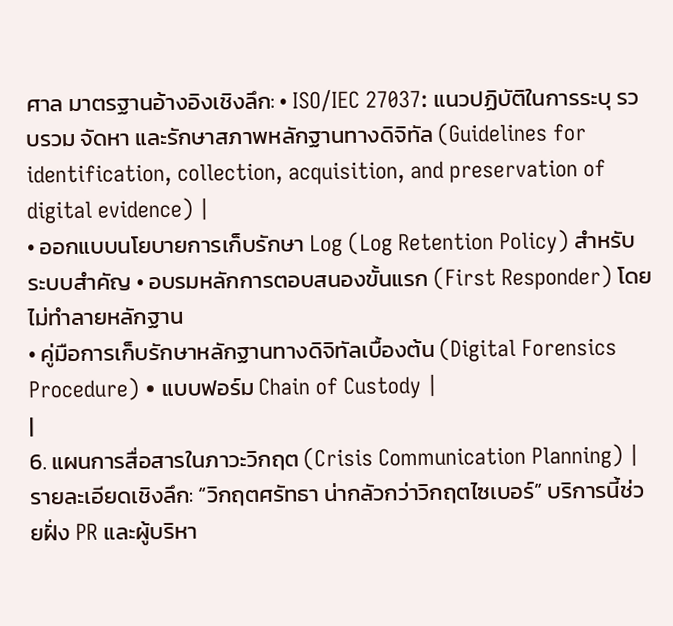ศาล มาตรฐานอ้างอิงเชิงลึก: • ISO/IEC 27037: แนวปฏิบัติในการระบุ รวบรวม จัดหา และรักษาสภาพหลักฐานทางดิจิทัล (Guidelines for identification, collection, acquisition, and preservation of digital evidence) |
• ออกแบบนโยบายการเก็บรักษา Log (Log Retention Policy) สำหรับระบบสำคัญ • อบรมหลักการตอบสนองขั้นแรก (First Responder) โดยไม่ทำลายหลักฐาน
• คู่มือการเก็บรักษาหลักฐานทางดิจิทัลเบื้องต้น (Digital Forensics Procedure) • แบบฟอร์ม Chain of Custody |
|
6. แผนการสื่อสารในภาวะวิกฤต (Crisis Communication Planning) |
รายละเอียดเชิงลึก: “วิกฤตศรัทธา น่ากลัวกว่าวิกฤตไซเบอร์” บริการนี้ช่วยฝั่ง PR และผู้บริหา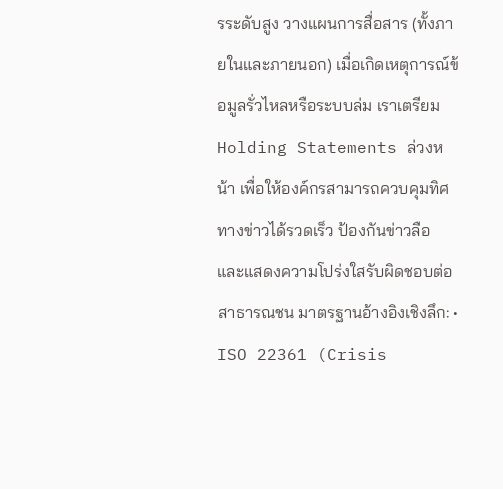รระดับสูง วางแผนการสื่อสาร (ทั้งภายในและภายนอก) เมื่อเกิดเหตุการณ์ข้อมูลรั่วไหลหรือระบบล่ม เราเตรียม Holding Statements ล่วงหน้า เพื่อให้องค์กรสามารถควบคุมทิศทางข่าวได้รวดเร็ว ป้องกันข่าวลือ และแสดงความโปร่งใสรับผิดชอบต่อสาธารณชน มาตรฐานอ้างอิงเชิงลึก: • ISO 22361 (Crisis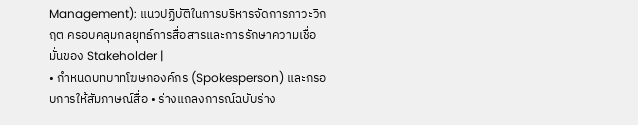Management): แนวปฏิบัติในการบริหารจัดการภาวะวิกฤต ครอบคลุมกลยุทธ์การสื่อสารและการรักษาความเชื่อมั่นของ Stakeholder |
• กำหนดบทบาทโฆษกองค์กร (Spokesperson) และกรอบการให้สัมภาษณ์สื่อ • ร่างแถลงการณ์ฉบับร่าง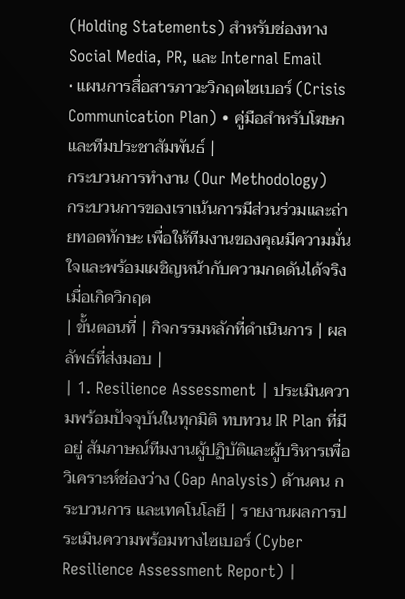(Holding Statements) สำหรับช่องทาง Social Media, PR, และ Internal Email
• แผนการสื่อสารภาวะวิกฤตไซเบอร์ (Crisis Communication Plan) • คู่มือสำหรับโฆษกและทีมประชาสัมพันธ์ |
กระบวนการทำงาน (Our Methodology)
กระบวนการของเราเน้นการมีส่วนร่วมและถ่ายทอดทักษะ เพื่อให้ทีมงานของคุณมีความมั่นใจและพร้อมเผชิญหน้ากับความกดดันได้จริงเมื่อเกิดวิกฤต
| ขั้นตอนที่ | กิจกรรมหลักที่ดำเนินการ | ผลลัพธ์ที่ส่งมอบ |
| 1. Resilience Assessment | ประเมินความพร้อมปัจจุบันในทุกมิติ ทบทวน IR Plan ที่มีอยู่ สัมภาษณ์ทีมงานผู้ปฏิบัติและผู้บริหารเพื่อวิเคราะห์ช่องว่าง (Gap Analysis) ด้านคน กระบวนการ และเทคโนโลยี | รายงานผลการประเมินความพร้อมทางไซเบอร์ (Cyber Resilience Assessment Report) |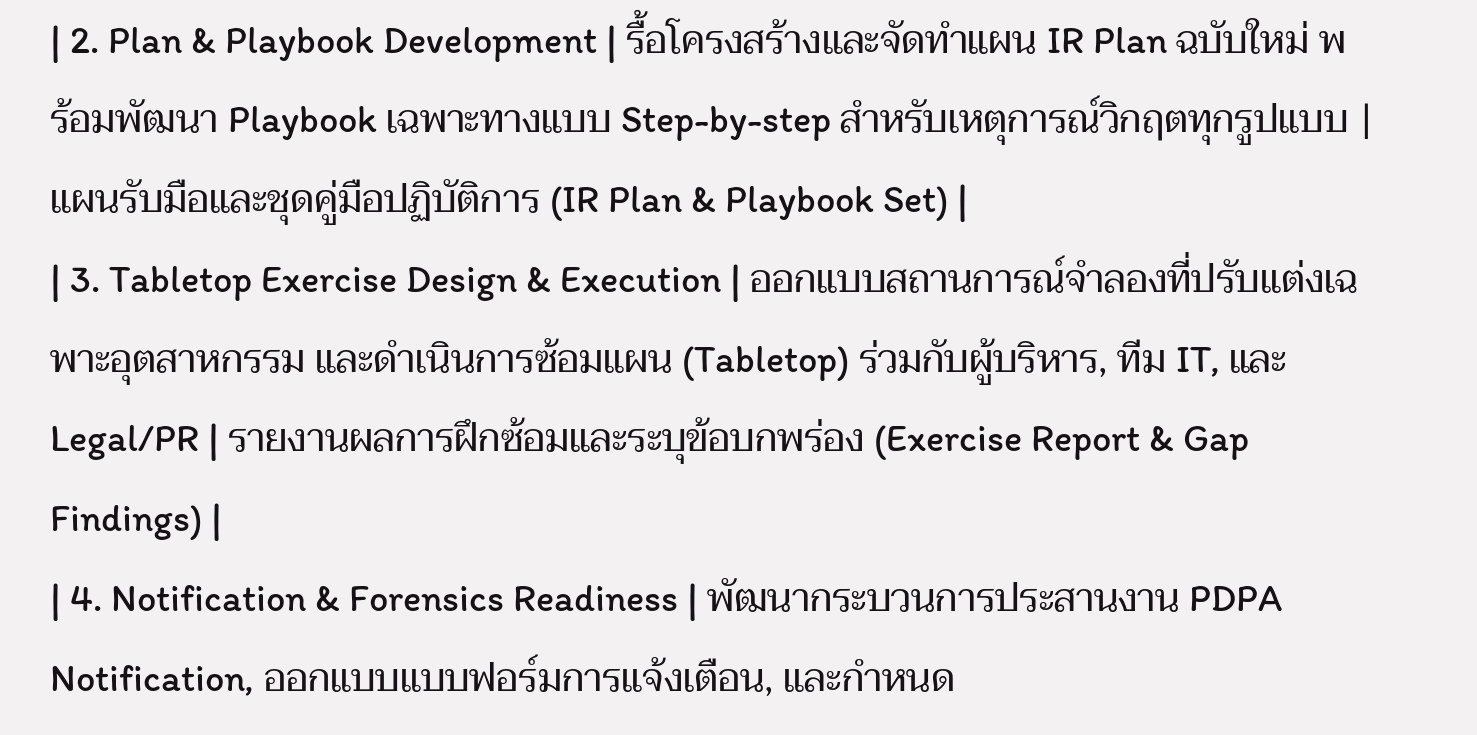| 2. Plan & Playbook Development | รื้อโครงสร้างและจัดทำแผน IR Plan ฉบับใหม่ พร้อมพัฒนา Playbook เฉพาะทางแบบ Step-by-step สำหรับเหตุการณ์วิกฤตทุกรูปแบบ | แผนรับมือและชุดคู่มือปฏิบัติการ (IR Plan & Playbook Set) |
| 3. Tabletop Exercise Design & Execution | ออกแบบสถานการณ์จำลองที่ปรับแต่งเฉพาะอุตสาหกรรม และดำเนินการซ้อมแผน (Tabletop) ร่วมกับผู้บริหาร, ทีม IT, และ Legal/PR | รายงานผลการฝึกซ้อมและระบุข้อบกพร่อง (Exercise Report & Gap Findings) |
| 4. Notification & Forensics Readiness | พัฒนากระบวนการประสานงาน PDPA Notification, ออกแบบแบบฟอร์มการแจ้งเตือน, และกำหนด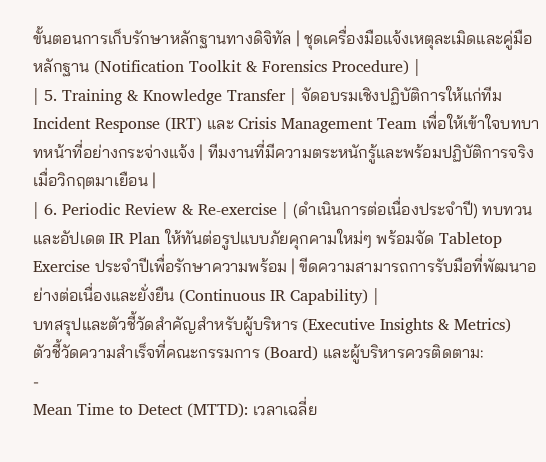ขั้นตอนการเก็บรักษาหลักฐานทางดิจิทัล | ชุดเครื่องมือแจ้งเหตุละเมิดและคู่มือหลักฐาน (Notification Toolkit & Forensics Procedure) |
| 5. Training & Knowledge Transfer | จัดอบรมเชิงปฏิบัติการให้แก่ทีม Incident Response (IRT) และ Crisis Management Team เพื่อให้เข้าใจบทบาทหน้าที่อย่างกระจ่างแจ้ง | ทีมงานที่มีความตระหนักรู้และพร้อมปฏิบัติการจริงเมื่อวิกฤตมาเยือน |
| 6. Periodic Review & Re-exercise | (ดำเนินการต่อเนื่องประจำปี) ทบทวนและอัปเดต IR Plan ให้ทันต่อรูปแบบภัยคุกคามใหม่ๆ พร้อมจัด Tabletop Exercise ประจำปีเพื่อรักษาความพร้อม | ขีดความสามารถการรับมือที่พัฒนาอย่างต่อเนื่องและยั่งยืน (Continuous IR Capability) |
บทสรุปและตัวชี้วัดสำคัญสำหรับผู้บริหาร (Executive Insights & Metrics)
ตัวชี้วัดความสำเร็จที่คณะกรรมการ (Board) และผู้บริหารควรติดตาม:
-
Mean Time to Detect (MTTD): เวลาเฉลี่ย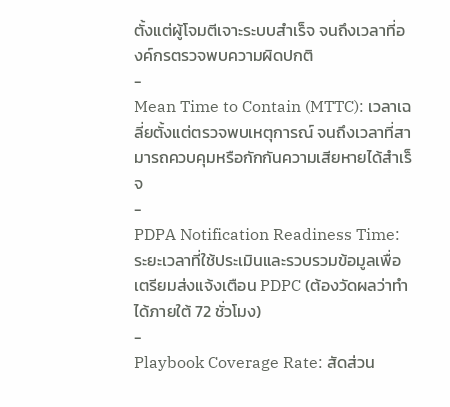ตั้งแต่ผู้โจมตีเจาะระบบสำเร็จ จนถึงเวลาที่องค์กรตรวจพบความผิดปกติ
-
Mean Time to Contain (MTTC): เวลาเฉลี่ยตั้งแต่ตรวจพบเหตุการณ์ จนถึงเวลาที่สามารถควบคุมหรือกักกันความเสียหายได้สำเร็จ
-
PDPA Notification Readiness Time: ระยะเวลาที่ใช้ประเมินและรวบรวมข้อมูลเพื่อเตรียมส่งแจ้งเตือน PDPC (ต้องวัดผลว่าทำได้ภายใต้ 72 ชั่วโมง)
-
Playbook Coverage Rate: สัดส่วน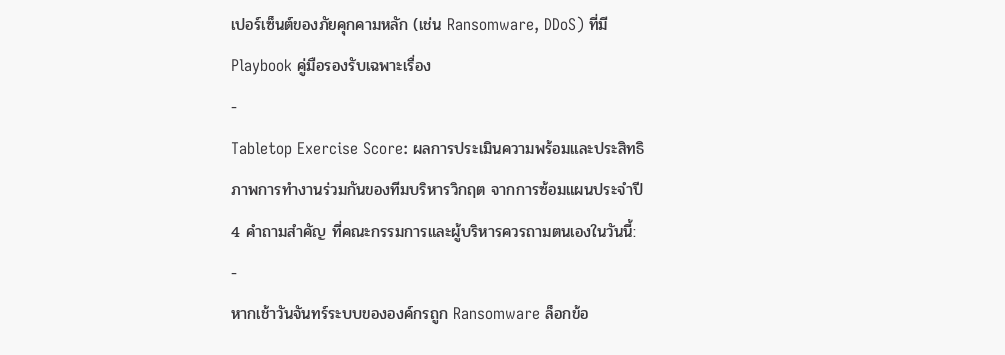เปอร์เซ็นต์ของภัยคุกคามหลัก (เช่น Ransomware, DDoS) ที่มี Playbook คู่มือรองรับเฉพาะเรื่อง
-
Tabletop Exercise Score: ผลการประเมินความพร้อมและประสิทธิภาพการทำงานร่วมกันของทีมบริหารวิกฤต จากการซ้อมแผนประจำปี
4 คำถามสำคัญ ที่คณะกรรมการและผู้บริหารควรถามตนเองในวันนี้:
-
หากเช้าวันจันทร์ระบบขององค์กรถูก Ransomware ล็อกข้อ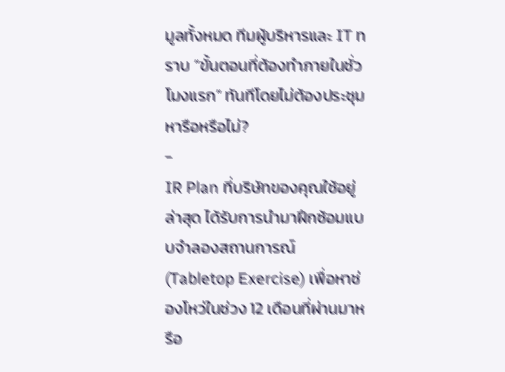มูลทั้งหมด ทีมผู้บริหารและ IT ทราบ “ขั้นตอนที่ต้องทำภายในชั่วโมงแรก” ทันทีโดยไม่ต้องประชุมหารือหรือไม่?
-
IR Plan ที่บริษัทของคุณใช้อยู่ล่าสุด ได้รับการนำมาฝึกซ้อมแบบจำลองสถานการณ์ (Tabletop Exercise) เพื่อหาช่องโหว่ในช่วง 12 เดือนที่ผ่านมาหรือ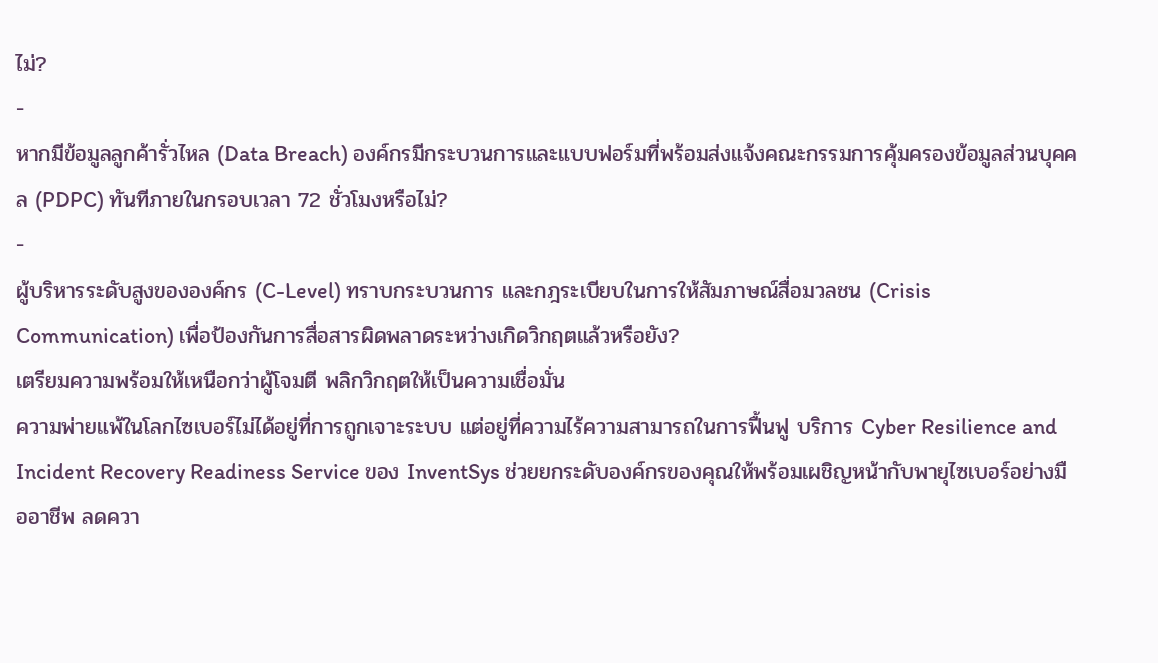ไม่?
-
หากมีข้อมูลลูกค้ารั่วไหล (Data Breach) องค์กรมีกระบวนการและแบบฟอร์มที่พร้อมส่งแจ้งคณะกรรมการคุ้มครองข้อมูลส่วนบุคคล (PDPC) ทันทีภายในกรอบเวลา 72 ชั่วโมงหรือไม่?
-
ผู้บริหารระดับสูงขององค์กร (C-Level) ทราบกระบวนการ และกฎระเบียบในการให้สัมภาษณ์สื่อมวลชน (Crisis Communication) เพื่อป้องกันการสื่อสารผิดพลาดระหว่างเกิดวิกฤตแล้วหรือยัง?
เตรียมความพร้อมให้เหนือกว่าผู้โจมตี พลิกวิกฤตให้เป็นความเชื่อมั่น
ความพ่ายแพ้ในโลกไซเบอร์ไม่ได้อยู่ที่การถูกเจาะระบบ แต่อยู่ที่ความไร้ความสามารถในการฟื้นฟู บริการ Cyber Resilience and Incident Recovery Readiness Service ของ InventSys ช่วยยกระดับองค์กรของคุณให้พร้อมเผชิญหน้ากับพายุไซเบอร์อย่างมืออาชีพ ลดควา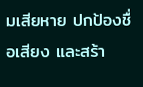มเสียหาย ปกป้องชื่อเสียง และสร้า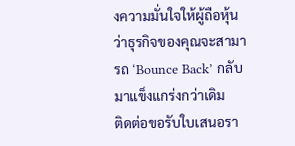งความมั่นใจให้ผู้ถือหุ้นว่าธุรกิจของคุณจะสามารถ ‘Bounce Back’ กลับมาแข็งแกร่งกว่าเดิม
ติดต่อขอรับใบเสนอรา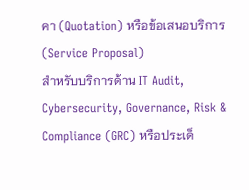คา (Quotation) หรือข้อเสนอบริการ (Service Proposal)
สำหรับบริการด้าน IT Audit, Cybersecurity, Governance, Risk & Compliance (GRC) หรือประเด็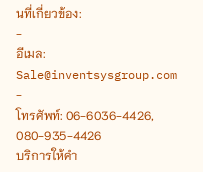นที่เกี่ยวข้อง:
-
อีเมล: Sale@inventsysgroup.com
-
โทรศัพท์: 06-6036-4426, 080-935-4426
บริการให้คำ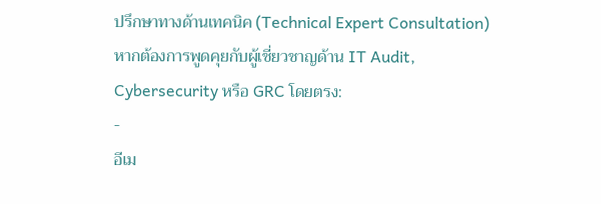ปรึกษาทางด้านเทคนิค (Technical Expert Consultation)
หากต้องการพูดคุยกับผู้เชี่ยวชาญด้าน IT Audit, Cybersecurity หรือ GRC โดยตรง:
-
อีเม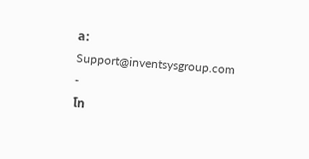ล: Support@inventsysgroup.com
-
โท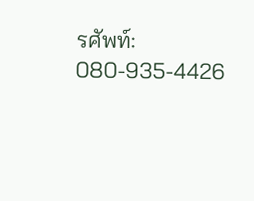รศัพท์: 080-935-4426